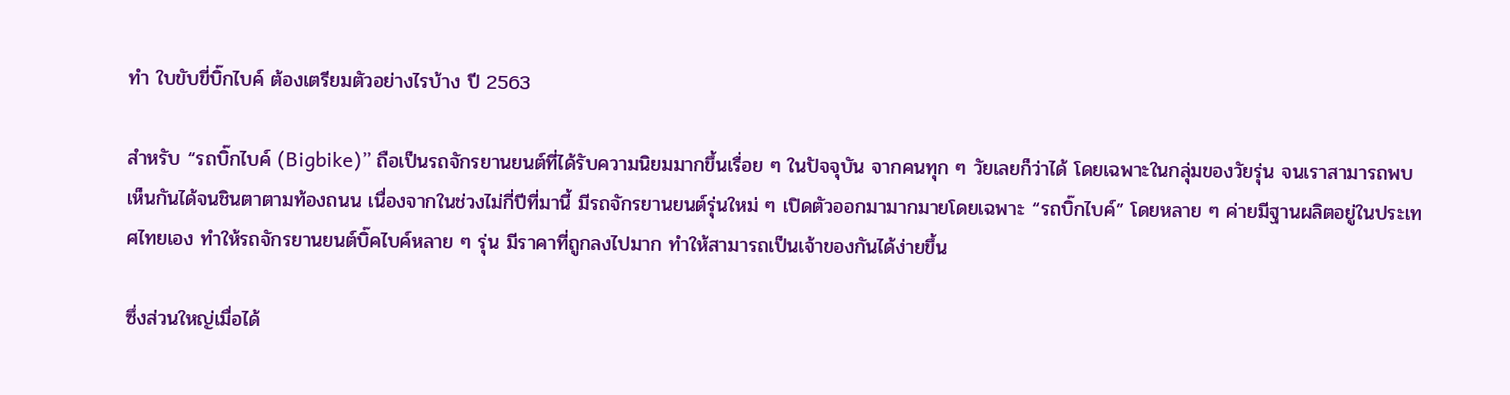ทำ ใบขับขี่บิ๊กไบค์ ต้องเตรียมตัวอย่างไรบ้าง ปี 2563

สำหรับ “รถบิ๊กไบค์ (Bigbike)” ถือเป็นรถจักรยานยนต์ที่ได้รับความนิยมมากขึ้นเรื่อย ๆ ในปัจจุบัน จากคนทุก ๆ วัยเลยก็ว่าได้ โดยเฉพาะในกลุ่มของวัยรุ่น จนเราสามารถพบเห็นกันได้จนชินตาตามท้องถนน เนื่องจากในช่วงไม่กี่ปีที่มานี้ มีรถจักรยานยนต์รุ่นใหม่ ๆ เปิดตัวออกมามากมายโดยเฉพาะ “รถบิ๊กไบค์” โดยหลาย ๆ ค่ายมีฐานผลิตอยู่ในประเทศไทยเอง ทำให้รถจักรยานยนต์บิ๊คไบค์หลาย ๆ รุ่น มีราคาที่ถูกลงไปมาก ทำให้สามารถเป็นเจ้าของกันได้ง่ายขึ้น

ซึ่งส่วนใหญ่เมื่อได้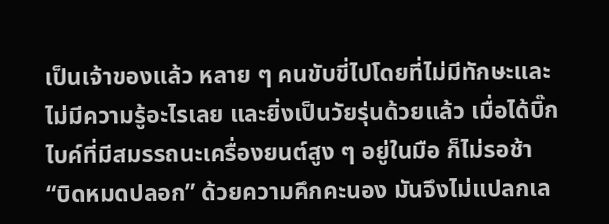เป็นเจ้าของแล้ว หลาย ๆ คนขับขี่ไปโดยที่ไม่มีทักษะและไม่มีความรู้อะไรเลย และยิ่งเป็นวัยรุ่นด้วยแล้ว เมื่อได้บิ๊กไบค์ที่มีสมรรถนะเครื่องยนต์สูง ๆ อยู่ในมือ ก็ไม่รอช้า “บิดหมดปลอก” ด้วยความคึกคะนอง มันจึงไม่แปลกเล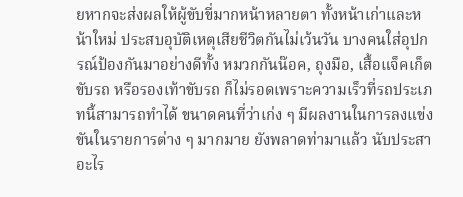ยหากจะส่งผลให้ผู้ขับขี่มากหน้าหลายตา ทั้งหน้าเก่าและหน้าใหม่ ประสบอุบัติเหตุเสียชีวิตกันไม่เว้นวัน บางคนใส่อุปกรณ์ป้องกันมาอย่างดีทั้ง หมวกกันน๊อค, ถุงมือ, เสื้อแจ็คเก็ตขับรถ หรือรองเท้าขับรถ ก็ไม่รอดเพราะความเร็วที่รถประเภทนี้สามารถทำได้ ขนาดคนที่ว่าเก่ง ๆ มีผลงานในการลงแข่งขันในรายการต่าง ๆ มากมาย ยังพลาดท่ามาแล้ว นับประสาอะไร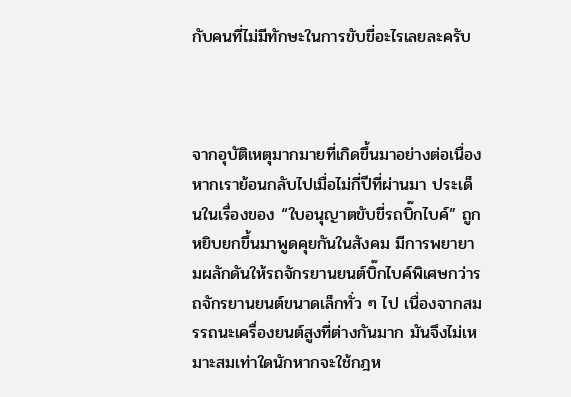กับคนที่ไม่มีทักษะในการขับขี่อะไรเลยละครับ



จากอุบัติเหตุมากมายที่เกิดขึ้นมาอย่างต่อเนื่อง หากเราย้อนกลับไปเมื่อไม่กี่ปีที่ผ่านมา ประเด็นในเรื่องของ “ใบอนุญาตขับขี่รถบิ๊กไบค์” ถูกหยิบยกขึ้นมาพูดคุยกันในสังคม มีการพยายามผลักดันให้รถจักรยานยนต์บิ๊กไบค์พิเศษกว่ารถจักรยานยนต์ขนาดเล็กทั่ว ๆ ไป เนื่องจากสมรรถนะเครื่องยนต์สูงที่ต่างกันมาก มันจึงไม่เหมาะสมเท่าใดนักหากจะใช้กฎห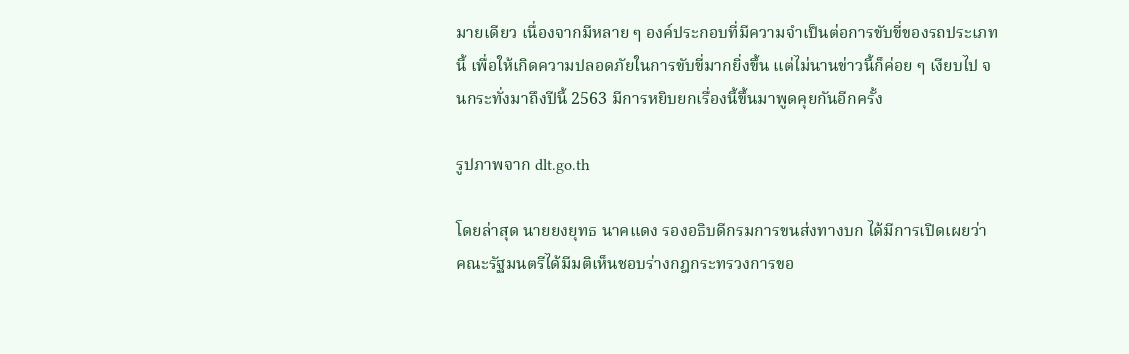มายเดียว เนื่องจากมีหลาย ๆ องค์ประกอบที่มีความจำเป็นต่อการขับขี่ของรถประเภทนี้ เพื่อให้เกิดความปลอดภัยในการขับขี่มากยิ่งขึ้น แต่ไม่นานข่าวนี้ก็ค่อย ๆ เงียบไป จนกระทั่งมาถึงปีนี้ 2563 มีการหยิบยกเรื่องนี้ขึ้นมาพูดคุยกันอีกครั้ง

รูปภาพจาก dlt.go.th

โดยล่าสุด นายยงยุทธ นาคแดง รองอธิบดีกรมการขนส่งทางบก ได้มีการเปิดเผยว่า คณะรัฐมนตรีได้มีมติเห็นชอบร่างกฎกระทรวงการขอ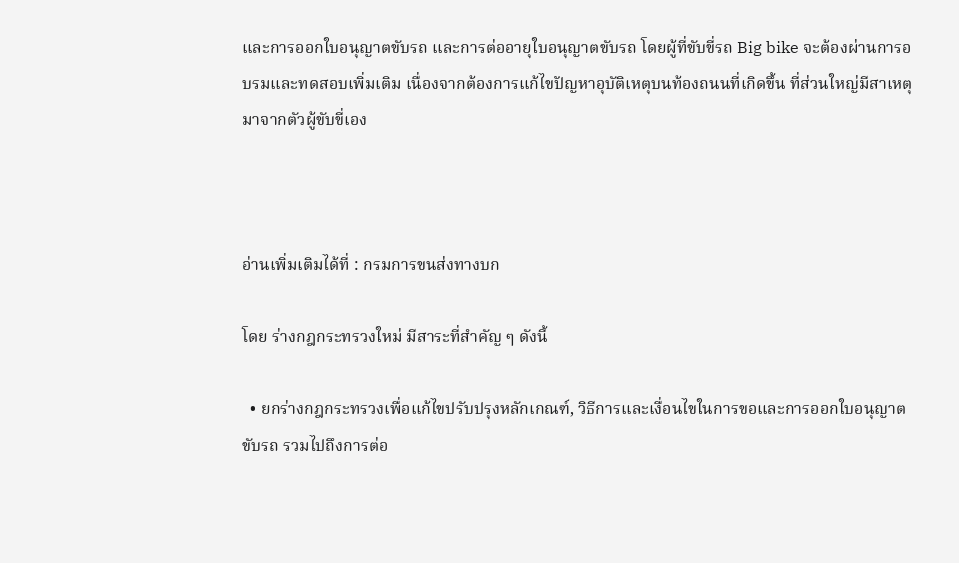และการออกใบอนุญาตขับรถ และการต่ออายุใบอนุญาตขับรถ โดยผู้ที่ขับขี่รถ Big bike จะต้องผ่านการอบรมและทดสอบเพิ่มเติม เนื่องจากต้องการแก้ไขปัญหาอุบัติเหตุบนท้องถนนที่เกิดขึ้น ที่ส่วนใหญ่มีสาเหตุมาจากตัวผู้ขับขี่เอง



อ่านเพิ่มเติมได้ที่ : กรมการขนส่งทางบก

โดย ร่างกฎกระทรวงใหม่ มีสาระที่สำคัญ ๆ ดังนี้

  • ยกร่างกฎกระทรวงเพื่อแก้ไขปรับปรุงหลักเกณฑ์, วิธีการและเงื่อนไขในการขอและการออกใบอนุญาตขับรถ รวมไปถึงการต่อ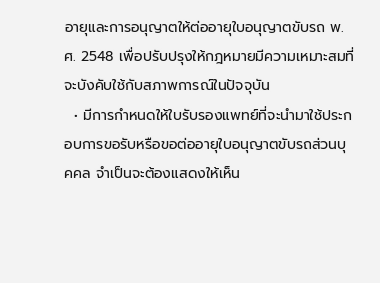อายุและการอนุญาตให้ต่ออายุใบอนุญาตขับรถ พ.ศ. 2548 เพื่อปรับปรุงให้กฎหมายมีความเหมาะสมที่จะบังคับใช้กับสภาพการณ์ในปัจจุบัน
  • มีการกำหนดให้ใบรับรองแพทย์ที่จะนำมาใช้ประกอบการขอรับหรือขอต่ออายุใบอนุญาตขับรถส่วนบุคคล จำเป็นจะต้องแสดงให้เห็น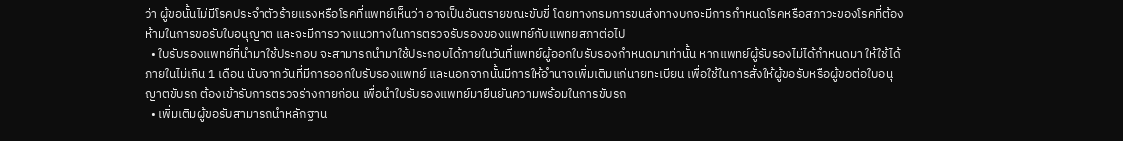ว่า ผู้ขอนั้นไม่มีโรคประจำตัวร้ายแรงหรือโรคที่แพทย์เห็นว่า อาจเป็นอันตรายขณะขับขี่ โดยทางกรมการขนส่งทางบกจะมีการกำหนดโรคหรือสภาวะของโรคที่ต้องห้ามในการขอรับใบอนุญาต และจะมีการวางแนวทางในการตรวจรับรองของแพทย์กับแพทยสภาต่อไป
  • ใบรับรองแพทย์ที่นำมาใช้ประกอบ จะสามารถนำมาใช้ประกอบได้ภายในวันที่แพทย์ผู้ออกใบรับรองกำหนดมาเท่านั้น หากแพทย์ผู้รับรองไม่ได้กำหนดมา ให้ใช้ได้ภายในไม่เกิน 1 เดือน นับจากวันที่มีการออกใบรับรองแพทย์ และนอกจากนั้นมีการให้อำนาจเพิ่มเติมแก่นายทะเบียน เพื่อใช้ในการสั่งให้ผู้ขอรับหรือผู้ขอต่อใบอนุญาตขับรถ ต้องเข้ารับการตรวจร่างกายก่อน เพื่อนำใบรับรองแพทย์มายืนยันความพร้อมในการขับรถ
  • เพิ่มเติมผู้ขอรับสามารถนำหลักฐาน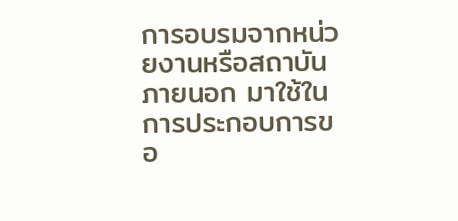การอบรมจากหน่วยงานหรือสถาบันภายนอก มาใช้ในการประกอบการขอ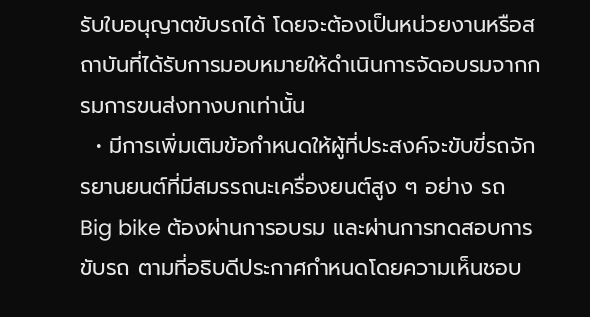รับใบอนุญาตขับรถได้ โดยจะต้องเป็นหน่วยงานหรือสถาบันที่ได้รับการมอบหมายให้ดำเนินการจัดอบรมจากกรมการขนส่งทางบกเท่านั้น
  • มีการเพิ่มเติมข้อกำหนดให้ผู้ที่ประสงค์จะขับขี่รถจักรยานยนต์ที่มีสมรรถนะเครื่องยนต์สูง ๆ อย่าง รถ Big bike ต้องผ่านการอบรม และผ่านการทดสอบการขับรถ ตามที่อธิบดีประกาศกำหนดโดยความเห็นชอบ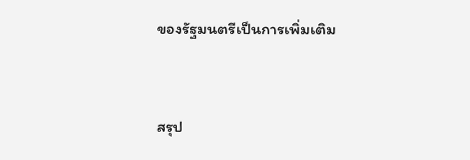ของรัฐมนตรีเป็นการเพิ่มเติม



สรุป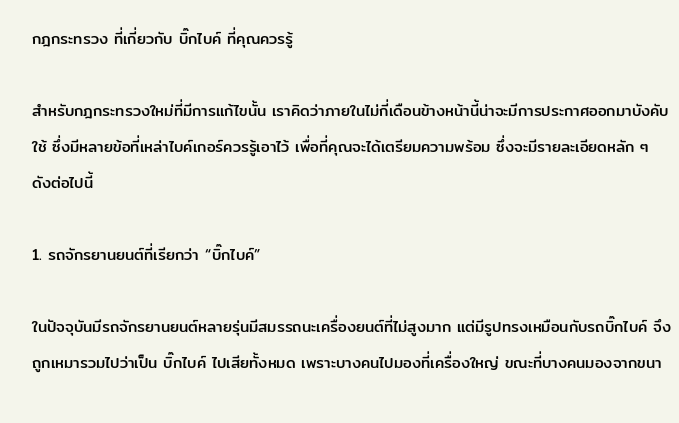กฎกระทรวง ที่เกี่ยวกับ บิ๊กไบค์ ที่คุณควรรู้

สำหรับกฎกระทรวงใหม่ที่มีการแก้ไขนั้น เราคิดว่าภายในไม่กี่เดือนข้างหน้านี้น่าจะมีการประกาศออกมาบังคับใช้ ซึ่งมีหลายข้อที่เหล่าไบค์เกอร์ควรรู้เอาไว้ เพื่อที่คุณจะได้เตรียมความพร้อม ซึ่งจะมีรายละเอียดหลัก ๆ ดังต่อไปนี้

1. รถจักรยานยนต์ที่เรียกว่า “บิ๊กไบค์”

ในปัจจุบันมีรถจักรยานยนต์หลายรุ่นมีสมรรถนะเครื่องยนต์ที่ไม่สูงมาก แต่มีรูปทรงเหมือนกับรถบิ๊กไบค์ จึงถูกเหมารวมไปว่าเป็น บิ๊กไบค์ ไปเสียทั้งหมด เพราะบางคนไปมองที่เครื่องใหญ่ ขณะที่บางคนมองจากขนา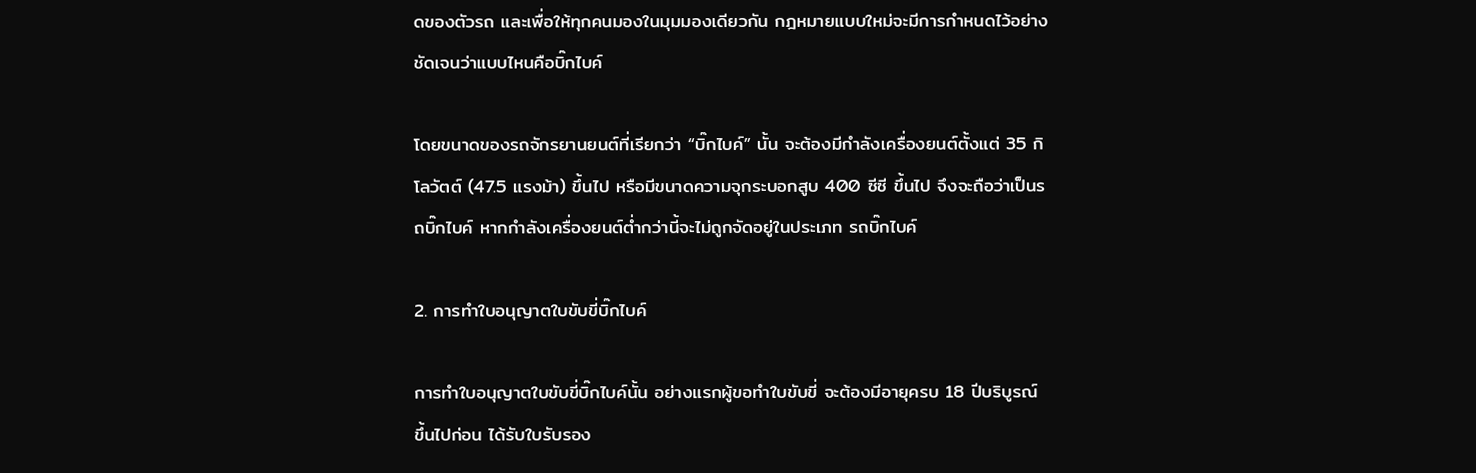ดของตัวรถ และเพื่อให้ทุกคนมองในมุมมองเดียวกัน กฎหมายแบบใหม่จะมีการกำหนดไว้อย่างชัดเจนว่าแบบไหนคือบิ๊กไบค์

โดยขนาดของรถจักรยานยนต์ที่เรียกว่า “บิ๊กไบค์” นั้น จะต้องมีกำลังเครื่องยนต์ตั้งแต่ 35 กิโลวัตต์ (47.5 แรงม้า) ขึ้นไป หรือมีขนาดความจุกระบอกสูบ 400 ซีซี ขึ้นไป จึงจะถือว่าเป็นรถบิ๊กไบค์ หากกำลังเครื่องยนต์ต่ำกว่านี้จะไม่ถูกจัดอยู่ในประเภท รถบิ๊กไบค์

2. การทำใบอนุญาตใบขับขี่บิ๊กไบค์

การทำใบอนุญาตใบขับขี่บิ๊กไบค์นั้น อย่างแรกผู้ขอทำใบขับขี่ จะต้องมีอายุครบ 18 ปีบริบูรณ์ ขึ้นไปก่อน ได้รับใบรับรอง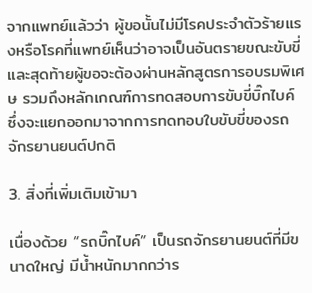จากแพทย์แล้วว่า ผู้ขอนั้นไม่มีโรคประจำตัวร้ายแรงหรือโรคที่แพทย์เห็นว่าอาจเป็นอันตรายขณะขับขี่ และสุดท้ายผู้ขอจะต้องผ่านหลักสูตรการอบรมพิเศษ รวมถึงหลักเกณฑ์การทดสอบการขับขี่บิ๊กไบค์ ซึ่งจะแยกออกมาจากการทดทอบใบขับขี่ของรถจักรยานยนต์ปกติ

3. สิ่งที่เพิ่มเติมเข้ามา

เนื่องด้วย “รถบิ๊กไบค์” เป็นรถจักรยานยนต์ที่มีขนาดใหญ่ มีน้ำหนักมากกว่าร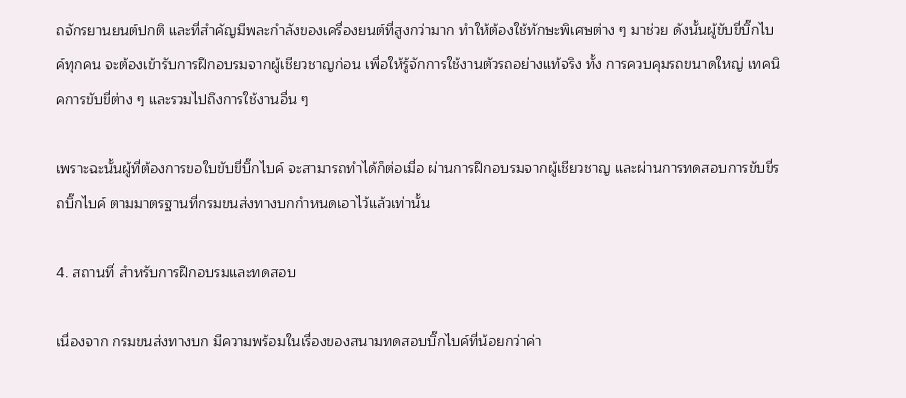ถจักรยานยนต์ปกติ และที่สำคัญมีพละกำลังของเครื่องยนต์ที่สูงกว่ามาก ทำให้ต้องใช้ทักษะพิเศษต่าง ๆ มาช่วย ดังนั้นผู้ขับขี่บิ๊กไบค์ทุกคน จะต้องเข้ารับการฝึกอบรมจากผู้เชียวชาญก่อน เพื่อให้รู้จักการใช้งานตัวรถอย่างแท้จริง ทั้ง การควบคุมรถขนาดใหญ่ เทคนิคการขับขี่ต่าง ๆ และรวมไปถึงการใช้งานอื่น ๆ

เพราะฉะนั้นผู้ที่ต้องการขอใบขับขี่บิ๊กไบค์ จะสามารถทำได้ก็ต่อเมื่อ ผ่านการฝึกอบรมจากผู้เชียวชาญ และผ่านการทดสอบการขับขี่รถบิ๊กไบค์ ตามมาตรฐานที่กรมขนส่งทางบกกำหนดเอาไว้แล้วเท่านั้น

4. สถานที่ สำหรับการฝึกอบรมและทดสอบ

เนื่องจาก กรมขนส่งทางบก มีความพร้อมในเรื่องของสนามทดสอบบิ๊กไบค์ที่น้อยกว่าค่า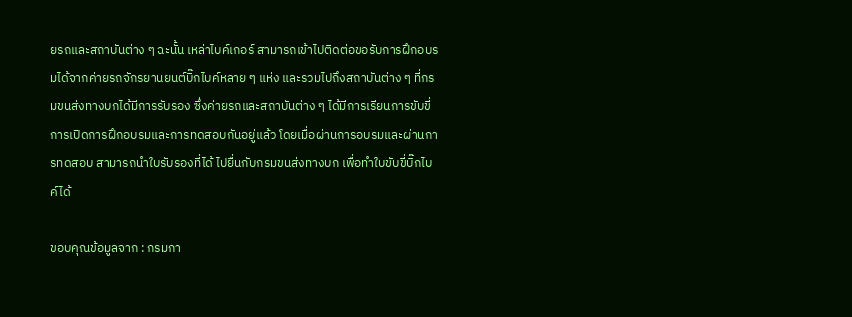ยรถและสถาบันต่าง ๆ ฉะนั้น เหล่าไบค์เกอร์ สามารถเข้าไปติดต่อขอรับการฝึกอบรมได้จากค่ายรถจักรยานยนต์บิ๊กไบค์หลาย ๆ แห่ง และรวมไปถึงสถาบันต่าง ๆ ที่กรมขนส่งทางบกได้มีการรับรอง ซึ่งค่ายรถและสถาบันต่าง ๆ ได้มีการเรียนการขับขี่ การเปิดการฝึกอบรมและการทดสอบกันอยู่แล้ว โดยเมื่อผ่านการอบรมและผ่านการทดสอบ สามารถนำใบรับรองที่ได้ ไปยื่นกับกรมขนส่งทางบก เพื่อทำใบขับขี่บิ๊กไบค์ได้

ขอบคุณข้อมูลจาก : กรมกา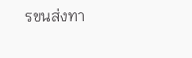รขนส่งทา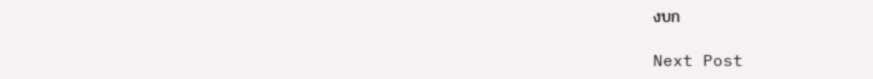งบก

Next Post